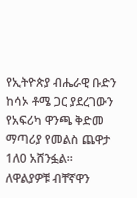የኢትዮጵያ ብሔራዊ ቡድን ከሳኦ ቶሜ ጋር ያደረገውን የአፍሪካ ዋንጫ ቅድመ ማጣሪያ የመልስ ጨዋታ 1ለ0 አሸንፏል።
ለዋልያዎቹ ብቸኛዋን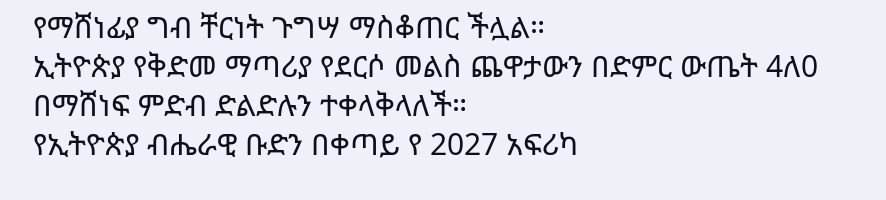የማሸነፊያ ግብ ቸርነት ጉግሣ ማስቆጠር ችሏል።
ኢትዮጵያ የቅድመ ማጣሪያ የደርሶ መልስ ጨዋታውን በድምር ውጤት 4ለ0 በማሸነፍ ምድብ ድልድሉን ተቀላቅላለች።
የኢትዮጵያ ብሔራዊ ቡድን በቀጣይ የ 2027 አፍሪካ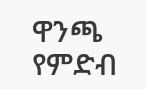ዋንጫ የምድብ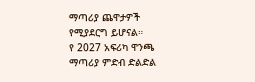ማጣሪያ ጨዋታዎች የሚያደርግ ይሆናል።
የ 2027 አፍሪካ ዋንጫ ማጣሪያ ምድብ ድልድል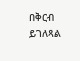በቅርብ ይገለጻል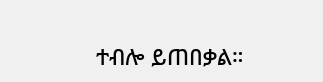ተብሎ ይጠበቃል።